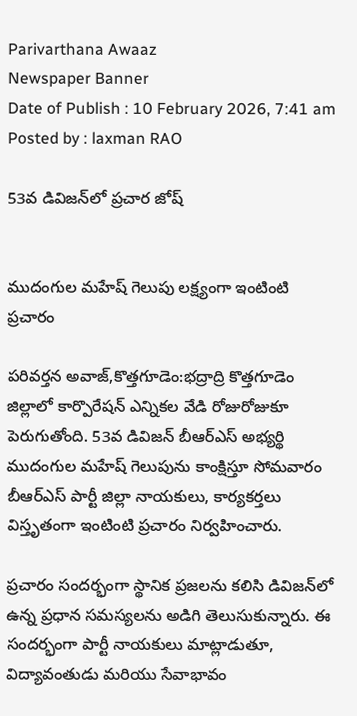Parivarthana Awaaz
Newspaper Banner
Date of Publish : 10 February 2026, 7:41 am Posted by : laxman RAO

53వ డివిజన్‌లో ప్రచార జోష్


ముదంగుల మహేష్ గెలుపు లక్ష్యంగా ఇంటింటి ప్రచారం

పరివర్తన అవాజ్,కొత్తగూడెం:భద్రాద్రి కొత్తగూడెం జిల్లాలో కార్పొరేషన్ ఎన్నికల వేడి రోజురోజుకూ పెరుగుతోంది. 53వ డివిజన్ బీఆర్ఎస్ అభ్యర్థి ముదంగుల మహేష్ గెలుపును కాంక్షిస్తూ సోమవారం బీఆర్ఎస్ పార్టీ జిల్లా నాయకులు, కార్యకర్తలు విస్తృతంగా ఇంటింటి ప్రచారం నిర్వహించారు.

ప్రచారం సందర్భంగా స్థానిక ప్రజలను కలిసి డివిజన్‌లో ఉన్న ప్రధాన సమస్యలను అడిగి తెలుసుకున్నారు. ఈ సందర్భంగా పార్టీ నాయకులు మాట్లాడుతూ, విద్యావంతుడు మరియు సేవాభావం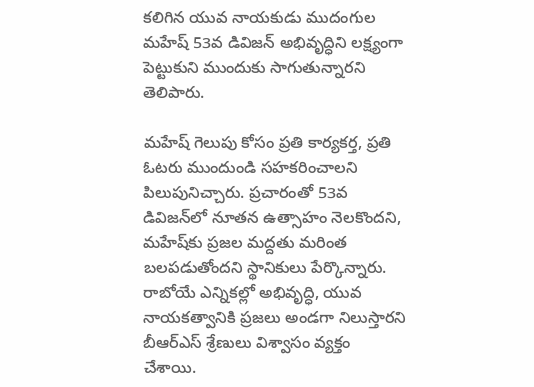కలిగిన యువ నాయకుడు ముదంగుల మహేష్ 53వ డివిజన్ అభివృద్ధిని లక్ష్యంగా పెట్టుకుని ముందుకు సాగుతున్నారని తెలిపారు.

మహేష్ గెలుపు కోసం ప్రతి కార్యకర్త, ప్రతి ఓటరు ముందుండి సహకరించాలని పిలుపునిచ్చారు. ప్రచారంతో 53వ డివిజన్‌లో నూతన ఉత్సాహం నెలకొందని, మహేష్‌కు ప్రజల మద్దతు మరింత బలపడుతోందని స్థానికులు పేర్కొన్నారు. రాబోయే ఎన్నికల్లో అభివృద్ధి, యువ నాయకత్వానికి ప్రజలు అండగా నిలుస్తారని బీఆర్ఎస్ శ్రేణులు విశ్వాసం వ్యక్తం చేశాయి.